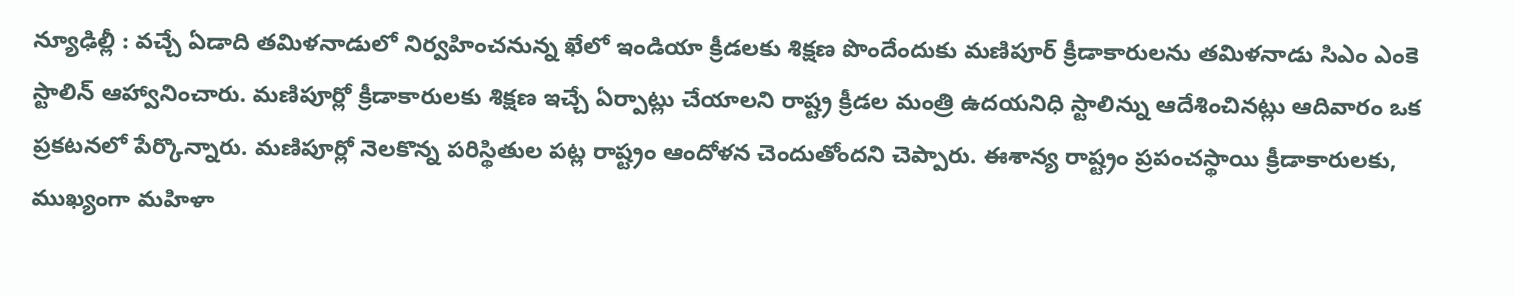న్యూఢిల్లీ : వచ్చే ఏడాది తమిళనాడులో నిర్వహించనున్న ఖేలో ఇండియా క్రీడలకు శిక్షణ పొందేందుకు మణిపూర్ క్రీడాకారులను తమిళనాడు సిఎం ఎంకె స్టాలిన్ ఆహ్వానించారు. మణిపూర్లో క్రీడాకారులకు శిక్షణ ఇచ్చే ఏర్పాట్లు చేయాలని రాష్ట్ర క్రీడల మంత్రి ఉదయనిధి స్టాలిన్ను ఆదేశించినట్లు ఆదివారం ఒక ప్రకటనలో పేర్కొన్నారు. మణిపూర్లో నెలకొన్న పరిస్థితుల పట్ల రాష్ట్రం ఆందోళన చెందుతోందని చెప్పారు. ఈశాన్య రాష్ట్రం ప్రపంచస్థాయి క్రీడాకారులకు, ముఖ్యంగా మహిళా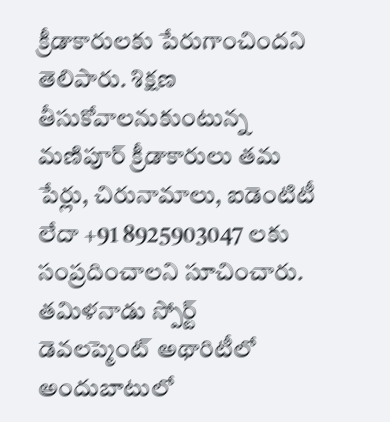క్రీడాకారులకు పేరుగాంచిందని తెలిపారు. శిక్షణ తీసుకోవాలనుకుంటున్న మణిపూర్ క్రీడాకారులు తమ పేర్లు, చిరునామాలు, ఐడెంటిటీ లేదా +91 8925903047 లకు సంప్రదించాలని సూచించారు. తమిళనాడు స్పోర్ట్ డెవలప్మెంట్ అథారిటీలో అందుబాటులో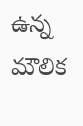ఉన్న మౌలిక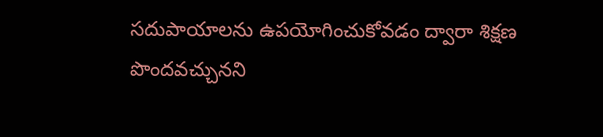సదుపాయాలను ఉపయోగించుకోవడం ద్వారా శిక్షణ పొందవచ్చునని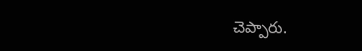చెప్పారు.